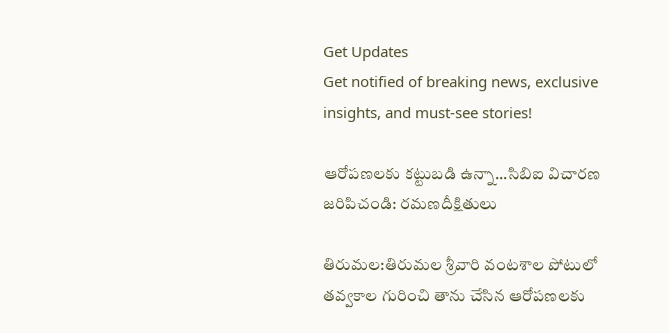Get Updates
Get notified of breaking news, exclusive insights, and must-see stories!

ఆరోపణలకు కట్టుబడి ఉన్నా...సిబిఐ విచారణ జరిపిచండి: రమణదీక్షితులు

తిరుమల:తిరుమల శ్రీవారి వంటశాల పోటులో తవ్వకాల గురించి తాను చేసిన ఆరోపణలకు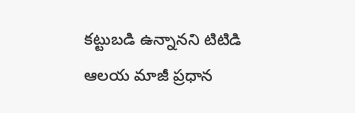కట్టుబడి ఉన్నానని టిటిడి ఆలయ మాజీ ప్రధాన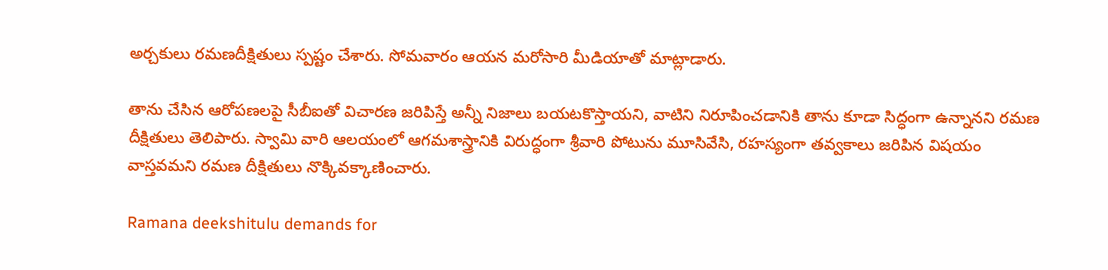అర్చకులు రమణదీక్షితులు స్పష్టం చేశారు. సోమవారం ఆయన మరోసారి మీడియాతో మాట్లాడారు.

తాను చేసిన ఆరోపణలపై సీబీఐతో విచారణ జరిపిస్తే అన్నీ నిజాలు బయటకొస్తాయని, వాటిని నిరూపించడానికి తాను కూడా సిద్ధంగా ఉన్నానని రమణ దీక్షితులు తెలిపారు. స్వామి వారి ఆలయంలో ఆగమశాస్త్రానికి విరుద్ధంగా శ్రీవారి పోటును మూసివేసి, రహస్యంగా తవ్వకాలు జరిపిన విషయం వాస్తవమని రమణ దీక్షితులు నొక్కివక్కాణించారు.

Ramana deekshitulu demands for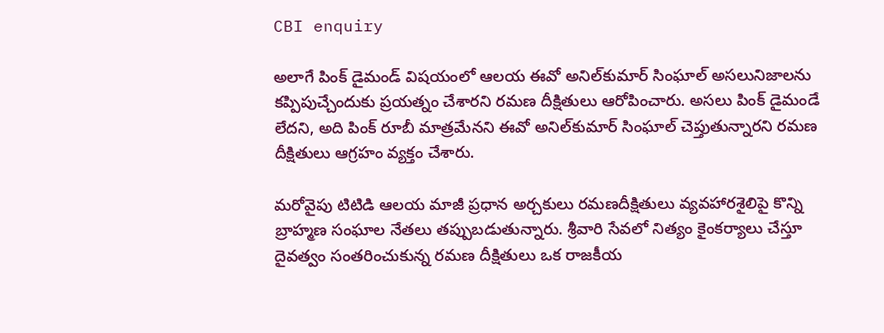CBI enquiry

అలాగే పింక్‌ డైమండ్‌ విషయంలో ఆలయ ఈవో అనిల్‌కుమార్‌ సింఘాల్‌ అసలునిజాలను కప్పిపుచ్చేందుకు ప్రయత్నం చేశారని రమణ దీక్షితులు ఆరోపించారు. అసలు పింక్‌ డైమండే లేదని, అది పింక్‌ రూబీ మాత్రమేనని ఈవో అనిల్‌కుమార్‌ సింఘాల్‌ చెప్తుతున్నారని రమణ దీక్షితులు ఆగ్రహం వ్యక్తం చేశారు.

మరోవైపు టిటిడి ఆలయ మాజీ ప్రధాన అర్చకులు రమణదీక్షితులు వ్యవహారశైలిపై కొన్ని బ్రాహ్మణ సంఘాల నేతలు తప్పుబడుతున్నారు. శ్రీవారి సేవలో నిత్యం కైంకర్యాలు చేస్తూ దైవత్వం సంతరించుకున్న రమణ దీక్షితులు ఒక రాజకీయ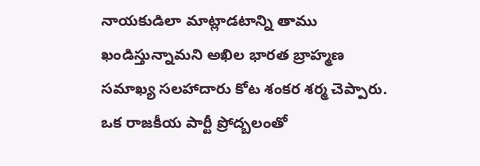నాయకుడిలా మాట్లాడటాన్ని తాము ఖండిస్తున్నామని అఖిల భారత బ్రాహ్మణ సమాఖ్య సలహాదారు కోట శంకర శర్మ చెప్పారు. ఒక రాజకీయ పార్టీ ప్రోద్బలంతో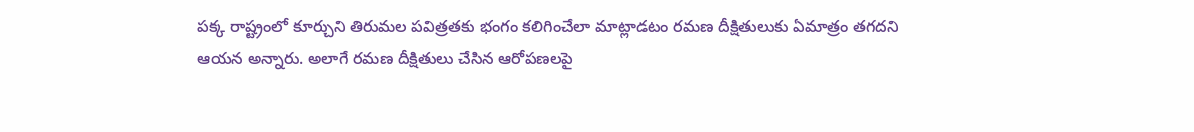పక్క రాష్ట్రంలో కూర్చుని తిరుమల పవిత్రతకు భంగం కలిగించేలా మాట్లాడటం రమణ దీక్షితులుకు ఏమాత్రం తగదని ఆయన అన్నారు. అలాగే రమణ దీక్షితులు చేసిన ఆరోపణలపై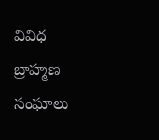వివిధ బ్రాహ్మణ సంఘాలు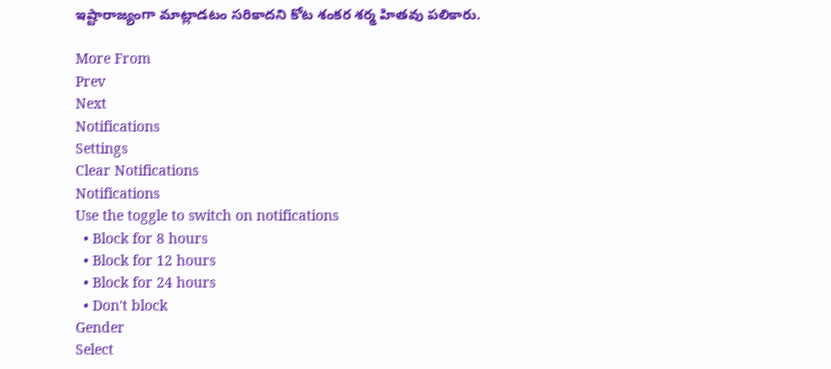ఇష్టారాజ్యంగా మాట్లాడటం సరికాదని కోట శంకర శర్మ హితవు పలికారు.

More From
Prev
Next
Notifications
Settings
Clear Notifications
Notifications
Use the toggle to switch on notifications
  • Block for 8 hours
  • Block for 12 hours
  • Block for 24 hours
  • Don't block
Gender
Select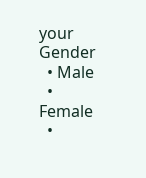your Gender
  • Male
  • Female
  •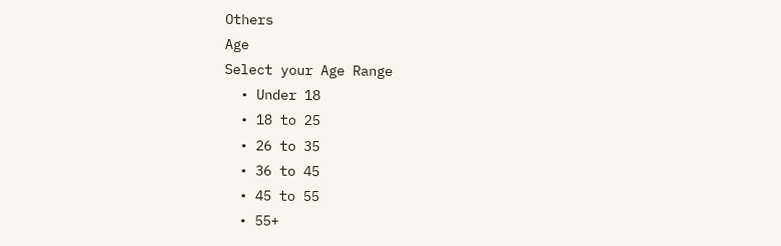Others
Age
Select your Age Range
  • Under 18
  • 18 to 25
  • 26 to 35
  • 36 to 45
  • 45 to 55
  • 55+